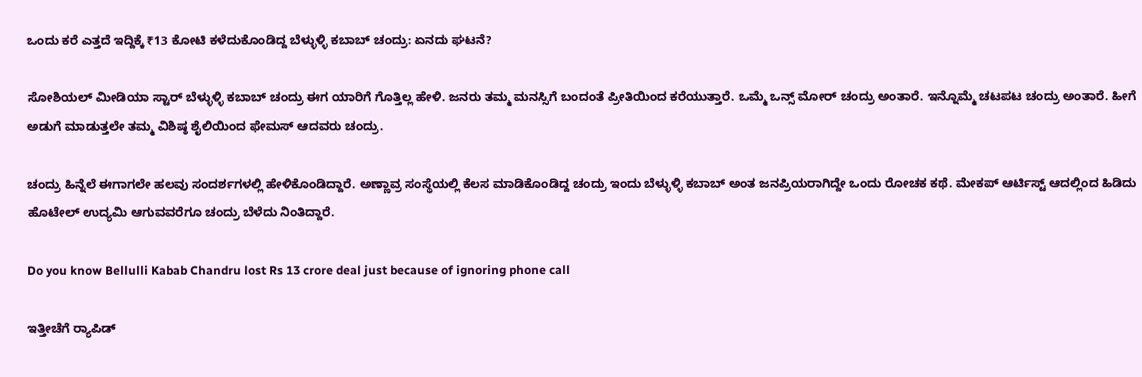ಒಂದು ಕರೆ ಎತ್ತದೆ ಇದ್ದಿಕ್ಕೆ ₹13 ಕೋಟಿ ಕಳೆದುಕೊಂಡಿದ್ದ ಬೆಳ್ಳುಳ್ಳಿ ಕಬಾಬ್ ಚಂದ್ರು: ಏನದು ಘಟನೆ?

ಸೋಶಿಯಲ್ ಮೀಡಿಯಾ ಸ್ಟಾರ್ ಬೆಳ್ಳುಳ್ಳಿ ಕಬಾಬ್ ಚಂದ್ರು ಈಗ ಯಾರಿಗೆ ಗೊತ್ತಿಲ್ಲ ಹೇಳಿ. ಜನರು ತಮ್ಮ ಮನಸ್ಸಿಗೆ ಬಂದಂತೆ ಪ್ರೀತಿಯಿಂದ ಕರೆಯುತ್ತಾರೆ. ಒಮ್ಮೆ ಒನ್ಸ್‌ ಮೋರ್ ಚಂದ್ರು ಅಂತಾರೆ. ಇನ್ನೊಮ್ಮೆ ಚಟಪಟ ಚಂದ್ರು ಅಂತಾರೆ. ಹೀಗೆ ಅಡುಗೆ ಮಾಡುತ್ತಲೇ ತಮ್ಮ ವಿಶಿಷ್ಠ ಶೈಲಿಯಿಂದ ಫೇಮಸ್ ಆದವರು ಚಂದ್ರು.

ಚಂದ್ರು ಹಿನ್ನೆಲೆ ಈಗಾಗಲೇ ಹಲವು ಸಂದರ್ಶಗಳಲ್ಲಿ ಹೇಳಿಕೊಂಡಿದ್ದಾರೆ. ಅಣ್ಣಾವ್ರ ಸಂಸ್ಥೆಯಲ್ಲಿ ಕೆಲಸ ಮಾಡಿಕೊಂಡಿದ್ದ ಚಂದ್ರು ಇಂದು ಬೆಳ್ಳುಳ್ಳಿ ಕಬಾಬ್ ಅಂತ ಜನಪ್ರಿಯರಾಗಿದ್ದೇ ಒಂದು ರೋಚಕ ಕಥೆ. ಮೇಕಪ್ ಆರ್ಟಿಸ್ಟ್ ಆದಲ್ಲಿಂದ ಹಿಡಿದು ಹೊಟೇಲ್ ಉದ್ಯಮಿ ಆಗುವವರೆಗೂ ಚಂದ್ರು ಬೆಳೆದು ನಿಂತಿದ್ದಾರೆ.

Do you know Bellulli Kabab Chandru lost Rs 13 crore deal just because of ignoring phone call

ಇತ್ತೀಚೆಗೆ ರ್‍ಯಾಪಿಡ್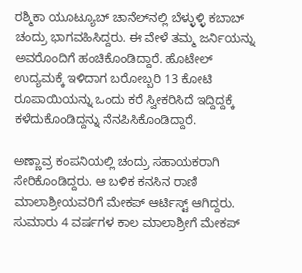ರಶ್ಮಿಕಾ ಯೂಟ್ಯೂಬ್ ಚಾನೆಲ್‌ನಲ್ಲಿ ಬೆಳ್ಳುಳ್ಳಿ ಕಬಾಬ್ ಚಂದ್ರು ಭಾಗವಹಿಸಿದ್ದರು. ಈ ವೇಳೆ ತಮ್ಮ ಜರ್ನಿಯನ್ನು ಅವರೊಂದಿಗೆ ಹಂಚಿಕೊಂಡಿದ್ದಾರೆ. ಹೊಟೇಲ್ ಉದ್ಯಮಕ್ಕೆ ಇಳಿದಾಗ ಬರೋಬ್ಬರಿ 13 ಕೋಟಿ ರೂಪಾಯಿಯನ್ನು ಒಂದು ಕರೆ ಸ್ವೀಕರಿಸಿದೆ ಇದ್ದಿದ್ದಕ್ಕೆ ಕಳೆದುಕೊಂಡಿದ್ದನ್ನು ನೆನಪಿಸಿಕೊಂಡಿದ್ದಾರೆ.

ಅಣ್ಣಾವ್ರ ಕಂಪನಿಯಲ್ಲಿ ಚಂದ್ರು ಸಹಾಯಕರಾಗಿ ಸೇರಿಕೊಂಡಿದ್ದರು. ಆ ಬಳಿಕ ಕನಸಿನ ರಾಣಿ ಮಾಲಾಶ್ರೀಯವರಿಗೆ ಮೇಕಪ್ ಆರ್ಟಿಸ್ಟ್ ಆಗಿದ್ದರು. ಸುಮಾರು 4 ವರ್ಷಗಳ ಕಾಲ ಮಾಲಾಶ್ರೀಗೆ ಮೇಕಪ್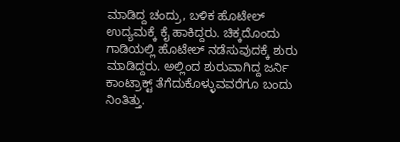ಮಾಡಿದ್ದ ಚಂದ್ರು, ಬಳಿಕ ಹೊಟೇಲ್ ಉದ್ಯಮಕ್ಕೆ ಕೈ ಹಾಕಿದ್ದರು. ಚಿಕ್ಕದೊಂದು ಗಾಡಿಯಲ್ಲಿ ಹೊಟೇಲ್ ನಡೆಸುವುದಕ್ಕೆ ಶುರು ಮಾಡಿದ್ದರು. ಅಲ್ಲಿಂದ ಶುರುವಾಗಿದ್ದ ಜರ್ನಿ ಕಾಂಟ್ರಾಕ್ಟ್ ತೆಗೆದುಕೊಳ್ಳುವವರೆಗೂ ಬಂದು ನಿಂತಿತ್ತು.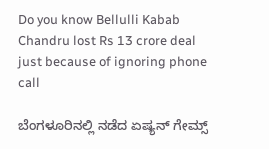Do you know Bellulli Kabab Chandru lost Rs 13 crore deal just because of ignoring phone call

ಬೆಂಗಳೂರಿನಲ್ಲಿ ನಡೆದ ಏಷ್ಯನ್ ಗೇಮ್ಸ್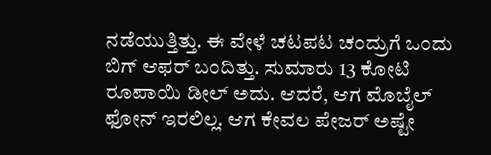ನಡೆಯುತ್ತಿತ್ತು. ಈ ವೇಳೆ ಚಟಪಟ ಚಂದ್ರುಗೆ ಒಂದು ಬಿಗ್ ಆಫರ್ ಬಂದಿತ್ತು. ಸುಮಾರು 13 ಕೋಟಿ ರೂಪಾಯಿ ಡೀಲ್ ಅದು. ಆದರೆ, ಆಗ ಮೊಬೈಲ್ ಫೋನ್ ಇರಲಿಲ್ಲ. ಆಗ ಕೇವಲ ಪೇಜರ್ ಅಷ್ಟೇ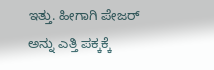ಇತ್ತು. ಹೀಗಾಗಿ ಪೇಜರ್ ಅನ್ನು ಎತ್ತಿ ಪಕ್ಕಕ್ಕೆ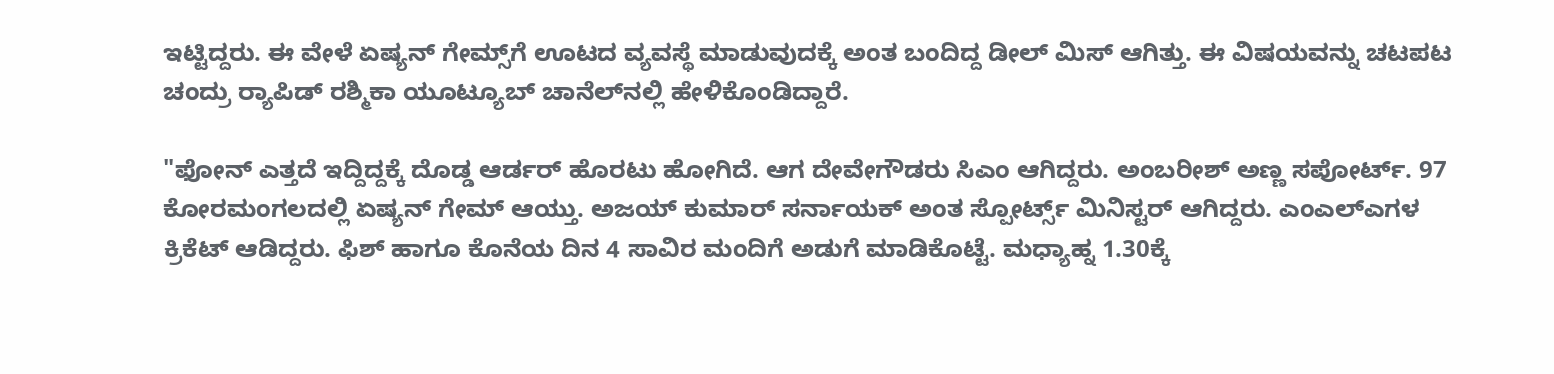ಇಟ್ಟಿದ್ದರು. ಈ ವೇಳೆ ಏಷ್ಯನ್ ಗೇಮ್ಸ್‌ಗೆ ಊಟದ ವ್ಯವಸ್ಥೆ ಮಾಡುವುದಕ್ಕೆ ಅಂತ ಬಂದಿದ್ದ ಡೀಲ್ ಮಿಸ್ ಆಗಿತ್ತು. ಈ ವಿಷಯವನ್ನು ಚಟಪಟ ಚಂದ್ರು ರ್‍ಯಾಪಿಡ್ ರಶ್ಮಿಕಾ ಯೂಟ್ಯೂಬ್ ಚಾನೆಲ್‌ನಲ್ಲಿ ಹೇಳಿಕೊಂಡಿದ್ದಾರೆ.

"ಫೋನ್ ಎತ್ತದೆ ಇದ್ದಿದ್ದಕ್ಕೆ ದೊಡ್ಡ ಆರ್ಡರ್ ಹೊರಟು ಹೋಗಿದೆ. ಆಗ ದೇವೇಗೌಡರು ಸಿಎಂ ಆಗಿದ್ದರು. ಅಂಬರೀಶ್ ಅಣ್ಣ ಸಪೋರ್ಟ್. 97 ಕೋರಮಂಗಲದಲ್ಲಿ ಏಷ್ಯನ್ ಗೇಮ್ ಆಯ್ತು. ಅಜಯ್ ಕುಮಾರ್ ಸರ್ನಾಯಕ್ ಅಂತ ಸ್ಪೋರ್ಟ್ಸ್ ಮಿನಿಸ್ಟರ್ ಆಗಿದ್ದರು. ಎಂಎಲ್‌ಎಗಳ ಕ್ರಿಕೆಟ್ ಆಡಿದ್ದರು. ಫಿಶ್ ಹಾಗೂ ಕೊನೆಯ ದಿನ 4 ಸಾವಿರ ಮಂದಿಗೆ ಅಡುಗೆ ಮಾಡಿಕೊಟ್ಟೆ. ಮಧ್ಯಾಹ್ನ 1.30ಕ್ಕೆ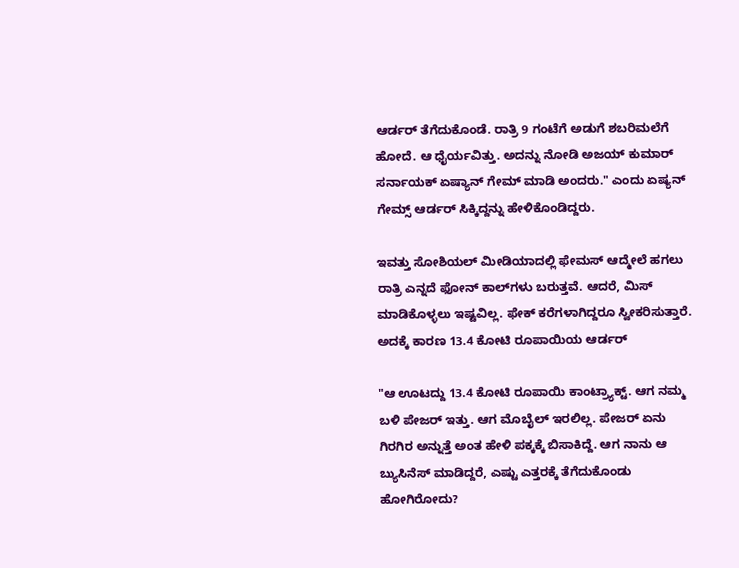ಆರ್ಡರ್ ತೆಗೆದುಕೊಂಡೆ. ರಾತ್ರಿ 9 ಗಂಟೆಗೆ ಅಡುಗೆ ಶಬರಿಮಲೆಗೆ ಹೋದೆ. ಆ ಧೈರ್ಯವಿತ್ತು. ಅದನ್ನು ನೋಡಿ ಅಜಯ್‌ ಕುಮಾರ್ ಸರ್ನಾಯಕ್ ಏಷ್ಯಾನ್ ಗೇಮ್ ಮಾಡಿ ಅಂದರು." ಎಂದು ಏಷ್ಯನ್ ಗೇಮ್ಸ್ ಆರ್ಡರ್ ಸಿಕ್ಕಿದ್ದನ್ನು ಹೇಳಿಕೊಂಡಿದ್ದರು.

ಇವತ್ತು ಸೋಶಿಯಲ್ ಮೀಡಿಯಾದಲ್ಲಿ ಫೇಮಸ್ ಆದ್ಮೇಲೆ ಹಗಲು ರಾತ್ರಿ ಎನ್ನದೆ ಫೋನ್ ಕಾಲ್‌ಗಳು ಬರುತ್ತವೆ. ಆದರೆ, ಮಿಸ್ ಮಾಡಿಕೊಳ್ಳಲು ಇಷ್ಟವಿಲ್ಲ. ಫೇಕ್ ಕರೆಗಳಾಗಿದ್ದರೂ ಸ್ವೀಕರಿಸುತ್ತಾರೆ. ಅದಕ್ಕೆ ಕಾರಣ 13.4 ಕೋಟಿ ರೂಪಾಯಿಯ ಆರ್ಡರ್

"ಆ ಊಟದ್ದು 13.4 ಕೋಟಿ ರೂಪಾಯಿ ಕಾಂಟ್ರ್ಯಾಕ್ಟ್. ಆಗ ನಮ್ಮ ಬಳಿ ಪೇಜರ್ ಇತ್ತು. ಆಗ ಮೊಬೈಲ್ ಇರಲಿಲ್ಲ. ಪೇಜರ್ ಏನು ಗಿರಗಿರ ಅನ್ನುತ್ತೆ ಅಂತ ಹೇಳಿ ಪಕ್ಕಕ್ಕೆ ಬಿಸಾಕಿದ್ದೆ. ಆಗ ನಾನು ಆ ಬ್ಯುಸಿನೆಸ್ ಮಾಡಿದ್ದರೆ, ಎಷ್ಟು ಎತ್ತರಕ್ಕೆ ತೆಗೆದುಕೊಂಡು ಹೋಗಿರೋದು?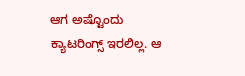ಆಗ ಅಷ್ಟೊಂದು ಕ್ಯಾಟರಿಂಗ್ಸ್ ಇರಲಿಲ್ಲ. ಆ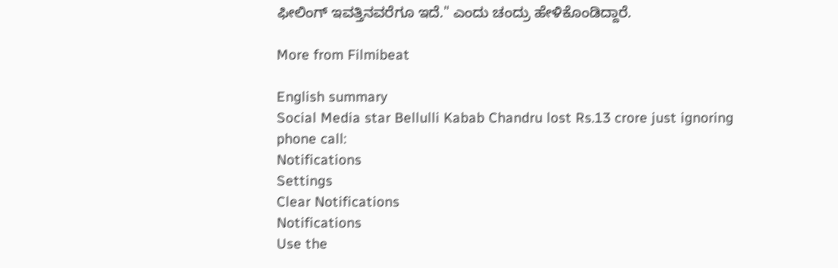ಫೀಲಿಂಗ್ ಇವತ್ತಿನವರೆಗೂ ಇದೆ." ಎಂದು ಚಂದ್ರು ಹೇಳಿಕೊಂಡಿದ್ದಾರೆ.

More from Filmibeat

English summary
Social Media star Bellulli Kabab Chandru lost Rs.13 crore just ignoring phone call:
Notifications
Settings
Clear Notifications
Notifications
Use the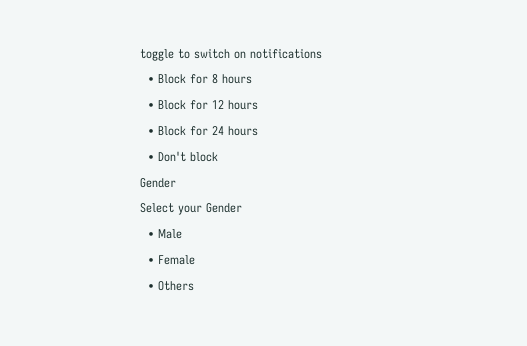toggle to switch on notifications
  • Block for 8 hours
  • Block for 12 hours
  • Block for 24 hours
  • Don't block
Gender
Select your Gender
  • Male
  • Female
  • Others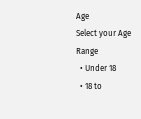Age
Select your Age Range
  • Under 18
  • 18 to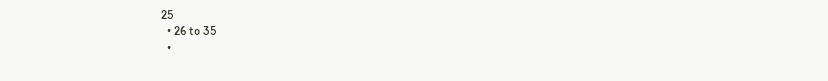25
  • 26 to 35
  •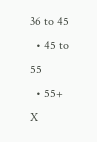36 to 45
  • 45 to 55
  • 55+
X